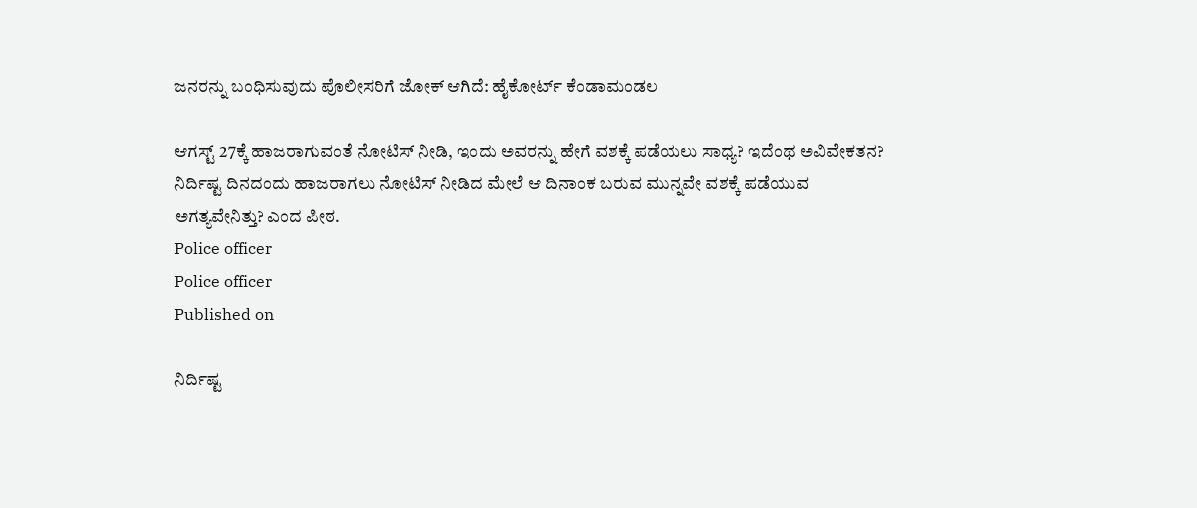ಜನರನ್ನು ಬಂಧಿಸುವುದು ಪೊಲೀಸರಿಗೆ ಜೋಕ್‌ ಆಗಿದೆ: ಹೈಕೋರ್ಟ್‌ ಕೆಂಡಾಮಂಡಲ

ಆಗಸ್ಟ್ 27ಕ್ಕೆ ಹಾಜರಾಗುವಂತೆ ನೋಟಿಸ್ ನೀಡಿ, ಇಂದು ಅವರನ್ನು ಹೇಗೆ ವಶಕ್ಕೆ ಪಡೆಯಲು ಸಾಧ್ಯ? ಇದೆಂಥ ಅವಿವೇಕತನ? ನಿರ್ದಿಷ್ಟ ದಿನದಂದು ಹಾಜರಾಗಲು ನೋಟಿಸ್ ನೀಡಿದ ಮೇಲೆ ಆ ದಿನಾಂಕ ಬರುವ ಮುನ್ನವೇ ವಶಕ್ಕೆ ಪಡೆಯುವ ಅಗತ್ಯವೇನಿತ್ತು? ಎಂದ ಪೀಠ.
Police officer
Police officer
Published on

ನಿರ್ದಿಷ್ಟ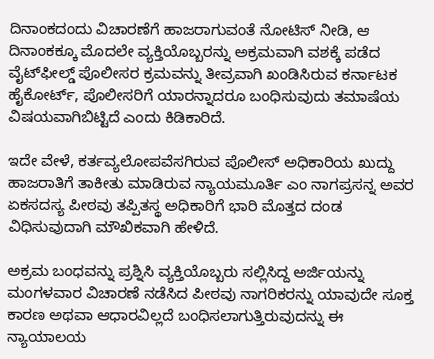ದಿನಾಂಕದಂದು ವಿಚಾರಣೆಗೆ ಹಾಜರಾಗುವಂತೆ ನೋಟಿಸ್ ನೀಡಿ, ಆ ದಿನಾಂಕಕ್ಕೂ ಮೊದಲೇ ವ್ಯಕ್ತಿಯೊಬ್ಬರನ್ನು ಅಕ್ರಮವಾಗಿ ವಶಕ್ಕೆ ಪಡೆದ ವೈಟ್‌ಫೀಲ್ಡ್ ಪೊಲೀಸರ ಕ್ರಮವನ್ನು ತೀವ್ರವಾಗಿ ಖಂಡಿಸಿರುವ ಕರ್ನಾಟಕ ಹೈಕೋರ್ಟ್, ಪೊಲೀಸರಿಗೆ ಯಾರನ್ನಾದರೂ ಬಂಧಿಸುವುದು ತಮಾಷೆಯ ವಿಷಯವಾಗಿಬಿಟ್ಟಿದೆ ಎಂದು ಕಿಡಿಕಾರಿದೆ.

ಇದೇ ವೇಳೆ, ಕರ್ತವ್ಯಲೋಪವೆಸಗಿರುವ ಪೊಲೀಸ್ ಅಧಿಕಾರಿಯ ಖುದ್ದು ಹಾಜರಾತಿಗೆ ತಾಕೀತು ಮಾಡಿರುವ ನ್ಯಾಯಮೂರ್ತಿ ಎಂ ನಾಗಪ್ರಸನ್ನ ಅವರ ಏಕಸದಸ್ಯ ಪೀಠವು ತಪ್ಪಿತಸ್ಥ ಅಧಿಕಾರಿಗೆ ಭಾರಿ ಮೊತ್ತದ ದಂಡ ವಿಧಿಸುವುದಾಗಿ ಮೌಖಿಕವಾಗಿ ಹೇಳಿದೆ.

ಅಕ್ರಮ ಬಂಧವನ್ನು ಪ್ರಶ್ನಿಸಿ ವ್ಯಕ್ತಿಯೊಬ್ಬರು ಸಲ್ಲಿಸಿದ್ದ ಅರ್ಜಿಯನ್ನು ಮಂಗಳವಾರ ವಿಚಾರಣೆ ನಡೆಸಿದ ಪೀಠವು ನಾಗರಿಕರನ್ನು ಯಾವುದೇ ಸೂಕ್ತ ಕಾರಣ ಅಥವಾ ಆಧಾರವಿಲ್ಲದೆ ಬಂಧಿಸಲಾಗುತ್ತಿರುವುದನ್ನು ಈ ನ್ಯಾಯಾಲಯ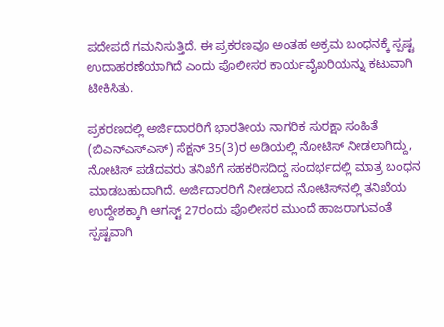ಪದೇಪದೆ ಗಮನಿಸುತ್ತಿದೆ. ಈ ಪ್ರಕರಣವೂ ಅಂತಹ ಅಕ್ರಮ ಬಂಧನಕ್ಕೆ ಸ್ಪಷ್ಟ ಉದಾಹರಣೆಯಾಗಿದೆ ಎಂದು ಪೊಲೀಸರ ಕಾರ್ಯವೈಖರಿಯನ್ನು ಕಟುವಾಗಿ ಟೀಕಿಸಿತು.

ಪ್ರಕರಣದಲ್ಲಿ ಅರ್ಜಿದಾರರಿಗೆ ಭಾರತೀಯ ನಾಗರಿಕ ಸುರಕ್ಷಾ ಸಂಹಿತೆ (ಬಿ‌ಎನ್‌ಎ‌ಸ್‌ಎಸ್) ಸೆಕ್ಷನ್ 35(3)ರ ಅಡಿಯಲ್ಲಿ ನೋಟಿಸ್ ನೀಡಲಾಗಿದ್ದು, ನೋಟಿಸ್ ಪಡೆದವರು ತನಿಖೆಗೆ ಸಹಕರಿಸದಿದ್ದ ಸಂದರ್ಭದಲ್ಲಿ ಮಾತ್ರ ಬಂಧನ ಮಾಡಬಹುದಾಗಿದೆ. ಅರ್ಜಿದಾರರಿಗೆ ನೀಡಲಾದ ನೋಟಿಸ್‌ನಲ್ಲಿ ತನಿಖೆಯ ಉದ್ದೇಶಕ್ಕಾಗಿ ಆಗಸ್ಟ್ 27ರಂದು ಪೊಲೀಸರ ಮುಂದೆ ಹಾಜರಾಗುವಂತೆ ಸ್ಪಷ್ಟವಾಗಿ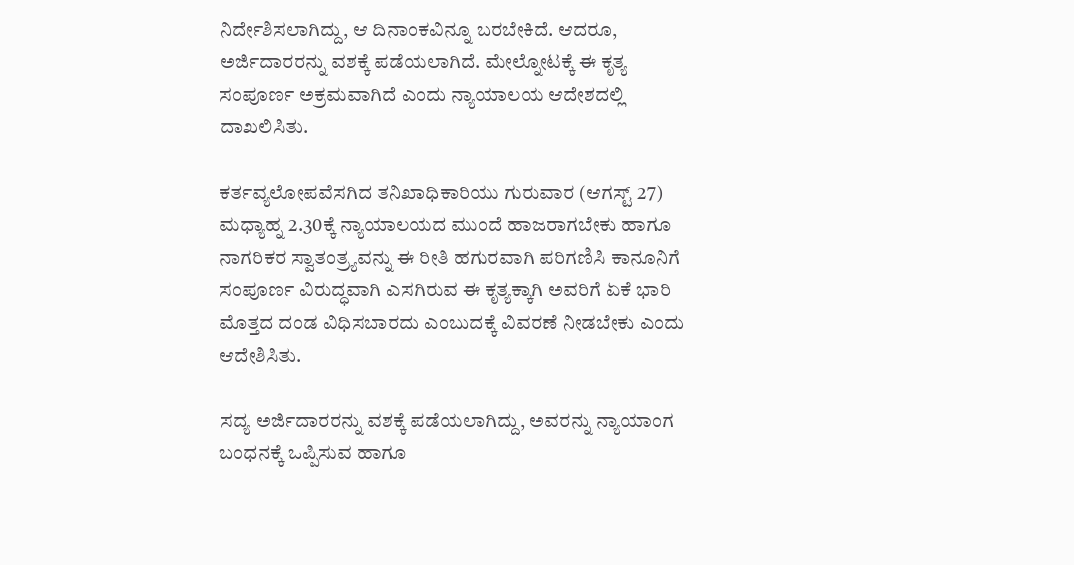ನಿರ್ದೇಶಿಸಲಾಗಿದ್ದು, ಆ ದಿನಾಂಕವಿನ್ನೂ ಬರಬೇಕಿದೆ. ಆದರೂ, ಅರ್ಜಿದಾರರನ್ನು ವಶಕ್ಕೆ ಪಡೆಯಲಾಗಿದೆ. ಮೇಲ್ನೋಟಕ್ಕೆ ಈ ಕೃತ್ಯ ಸಂಪೂರ್ಣ ಅಕ್ರಮವಾಗಿದೆ ಎಂದು ನ್ಯಾಯಾಲಯ ಆದೇಶದಲ್ಲಿ ದಾಖಲಿಸಿತು.

ಕರ್ತವ್ಯಲೋಪವೆಸಗಿದ ತನಿಖಾಧಿಕಾರಿಯು ಗುರುವಾರ (ಆಗಸ್ಟ್ 27) ಮಧ್ಯಾಹ್ನ 2.30ಕ್ಕೆ ನ್ಯಾಯಾಲಯದ ಮುಂದೆ ಹಾಜರಾಗಬೇಕು ಹಾಗೂ ನಾಗರಿಕರ ಸ್ವಾತಂತ್ರ್ಯವನ್ನು ಈ ರೀತಿ ಹಗುರವಾಗಿ ಪರಿಗಣಿಸಿ ಕಾನೂನಿಗೆ ಸಂಪೂರ್ಣ ವಿರುದ್ಧವಾಗಿ ಎಸಗಿರುವ ಈ ಕೃತ್ಯಕ್ಕಾಗಿ ಅವರಿಗೆ ಏಕೆ ಭಾರಿ ಮೊತ್ತದ ದಂಡ ವಿಧಿಸಬಾರದು ಎಂಬುದಕ್ಕೆ ವಿವರಣೆ ನೀಡಬೇಕು ಎಂದು ಆದೇಶಿಸಿತು.

ಸದ್ಯ ಅರ್ಜಿದಾರರನ್ನು ವಶಕ್ಕೆ ಪಡೆಯಲಾಗಿದ್ದು, ಅವರನ್ನು ನ್ಯಾಯಾಂಗ ಬಂಧನಕ್ಕೆ ಒಪ್ಪಿಸುವ ಹಾಗೂ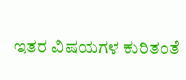ಇತರ ವಿಷಯಗಳ ಕುರಿತಂತೆ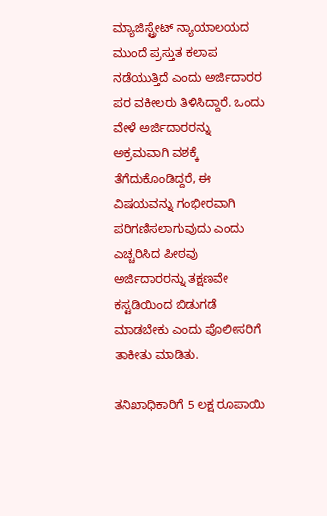ಮ್ಯಾಜಿಸ್ಟ್ರೇಟ್ ನ್ಯಾಯಾಲಯದ ಮುಂದೆ ಪ್ರಸ್ತುತ ಕಲಾಪ ನಡೆಯುತ್ತಿದೆ ಎಂದು ಅರ್ಜಿದಾರರ ಪರ ವಕೀಲರು ತಿಳಿಸಿದ್ದಾರೆ. ಒಂದು ವೇಳೆ ಅರ್ಜಿದಾರರನ್ನು ಅಕ್ರಮವಾಗಿ ವಶಕ್ಕೆ ತೆಗೆದುಕೊಂಡಿದ್ದರೆ, ಈ ವಿಷಯವನ್ನು ಗಂಭೀರವಾಗಿ ಪರಿಗಣಿಸಲಾಗುವುದು ಎಂದು ಎಚ್ಚರಿಸಿದ ಪೀಠವು ಅರ್ಜಿದಾರರನ್ನು ತಕ್ಷಣವೇ ಕಸ್ಟಡಿಯಿಂದ ಬಿಡುಗಡೆ ಮಾಡಬೇಕು ಎಂದು ಪೊಲೀಸರಿಗೆ ತಾಕೀತು ಮಾಡಿತು.

ತನಿಖಾಧಿಕಾರಿಗೆ 5 ಲಕ್ಷ ರೂಪಾಯಿ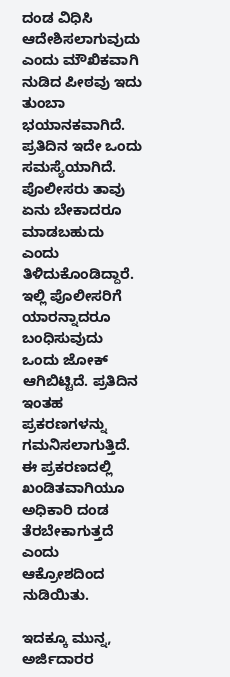ದಂಡ ವಿಧಿಸಿ ಆದೇಶಿಸಲಾಗುವುದು ಎಂದು ಮೌಖಿಕವಾಗಿ ನುಡಿದ ಪೀಠವು ಇದು ತುಂಬಾ ಭಯಾನಕವಾಗಿದೆ. ಪ್ರತಿದಿನ ಇದೇ ಒಂದು ಸಮಸ್ಯೆಯಾಗಿದೆ. ಪೊಲೀಸರು ತಾವು ಏನು ಬೇಕಾದರೂ ಮಾಡಬಹುದು ಎಂದು ತಿಳಿದುಕೊಂಡಿದ್ದಾರೆ. ಇಲ್ಲಿ ಪೊಲೀಸರಿಗೆ ಯಾರನ್ನಾದರೂ ಬಂಧಿಸುವುದು ಒಂದು ಜೋಕ್ ಆಗಿಬಿಟ್ಟಿದೆ. ಪ್ರತಿದಿನ ಇಂತಹ ಪ್ರಕರಣಗಳನ್ನು ಗಮನಿಸಲಾಗುತ್ತಿದೆ. ಈ ಪ್ರಕರಣದಲ್ಲಿ ಖಂಡಿತವಾಗಿಯೂ ಅಧಿಕಾರಿ ದಂಡ ತೆರಬೇಕಾಗುತ್ತದೆ ಎಂದು ಆಕ್ರೋಶದಿಂದ ನುಡಿಯಿತು.

ಇದಕ್ಕೂ ಮುನ್ನ, ಅರ್ಜಿದಾರರ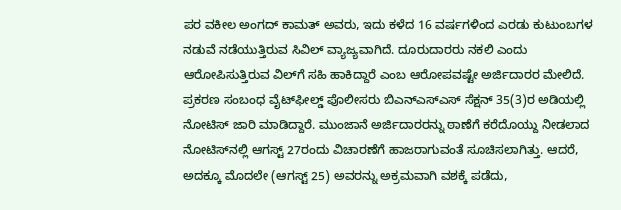ಪರ ವಕೀಲ ಅಂಗದ್‌ ಕಾಮತ್‌ ಅವರು, ಇದು ಕಳೆದ 16 ವರ್ಷಗಳಿಂದ ಎರಡು ಕುಟುಂಬಗಳ ನಡುವೆ ನಡೆಯುತ್ತಿರುವ ಸಿವಿಲ್ ವ್ಯಾಜ್ಯವಾಗಿದೆ. ದೂರುದಾರರು ನಕಲಿ ಎಂದು ಆರೋಪಿಸುತ್ತಿರುವ ವಿಲ್‌ಗೆ ಸಹಿ ಹಾಕಿದ್ದಾರೆ ಎಂಬ ಆರೋಪವಷ್ಟೇ ಅರ್ಜಿದಾರರ ಮೇಲಿದೆ. ಪ್ರಕರಣ ಸಂಬಂಧ ವೈಟ್‌ಫೀಲ್ಡ್ ಪೊಲೀಸರು ಬಿಎನ್‌ಎಸ್‌ಎಸ್ ಸೆಕ್ಷನ್ 35(3)ರ ಅಡಿಯಲ್ಲಿ ನೋಟಿಸ್ ಜಾರಿ ಮಾಡಿದ್ದಾರೆ. ಮುಂಜಾನೆ ಅರ್ಜಿದಾರರನ್ನು ಠಾಣೆಗೆ ಕರೆದೊಯ್ದು ನೀಡಲಾದ ನೋಟಿಸ್‌ನಲ್ಲಿ ಆಗಸ್ಟ್ 27ರಂದು ವಿಚಾರಣೆಗೆ ಹಾಜರಾಗುವಂತೆ ಸೂಚಿಸಲಾಗಿತ್ತು. ಆದರೆ, ಅದಕ್ಕೂ ಮೊದಲೇ (ಆಗಸ್ಟ್ 25) ಅವರನ್ನು ಅಕ್ರಮವಾಗಿ ವಶಕ್ಕೆ ಪಡೆದು,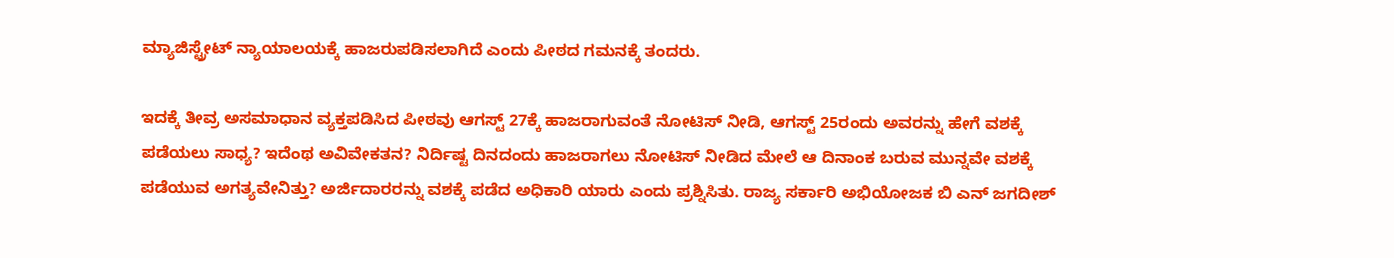ಮ್ಯಾಜಿಸ್ಟ್ರೇಟ್ ನ್ಯಾಯಾಲಯಕ್ಕೆ ಹಾಜರುಪಡಿಸಲಾಗಿದೆ ಎಂದು ಪೀಠದ ಗಮನಕ್ಕೆ ತಂದರು.

ಇದಕ್ಕೆ ತೀವ್ರ ಅಸಮಾಧಾನ ವ್ಯಕ್ತಪಡಿಸಿದ ಪೀಠವು ಆಗಸ್ಟ್ 27ಕ್ಕೆ ಹಾಜರಾಗುವಂತೆ ನೋಟಿಸ್ ನೀಡಿ, ಆಗಸ್ಟ್ 25ರಂದು ಅವರನ್ನು ಹೇಗೆ ವಶಕ್ಕೆ ಪಡೆಯಲು ಸಾಧ್ಯ? ಇದೆಂಥ ಅವಿವೇಕತನ? ನಿರ್ದಿಷ್ಟ ದಿನದಂದು ಹಾಜರಾಗಲು ನೋಟಿಸ್ ನೀಡಿದ ಮೇಲೆ ಆ ದಿನಾಂಕ ಬರುವ ಮುನ್ನವೇ ವಶಕ್ಕೆ ಪಡೆಯುವ ಅಗತ್ಯವೇನಿತ್ತು? ಅರ್ಜಿದಾರರನ್ನು ವಶಕ್ಕೆ ಪಡೆದ ಅಧಿಕಾರಿ ಯಾರು ಎಂದು ಪ್ರಶ್ನಿಸಿತು. ರಾಜ್ಯ ಸರ್ಕಾರಿ ಅಭಿಯೋಜಕ ಬಿ ಎನ್‌ ಜಗದೀಶ್‌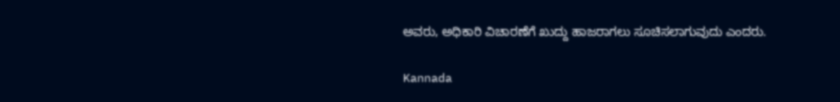ಅವರು, ಅಧಿಕಾರಿ ವಿಚಾರಣೆಗೆ ಖುದ್ದು ಹಾಜರಾಗಲು ಸೂಚಿಸಲಾಗುವುದು ಎಂದರು.

Kannada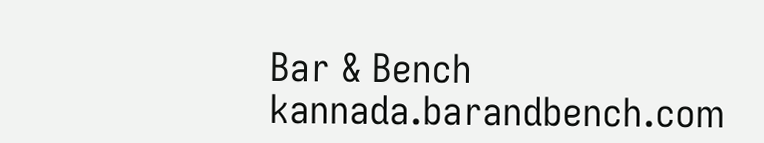Bar & Bench
kannada.barandbench.com